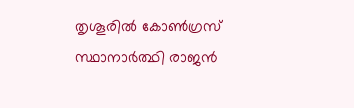തൃശൂരിൽ കോൺഗ്രസ് സ്ഥാനാർത്ഥി രാജൻ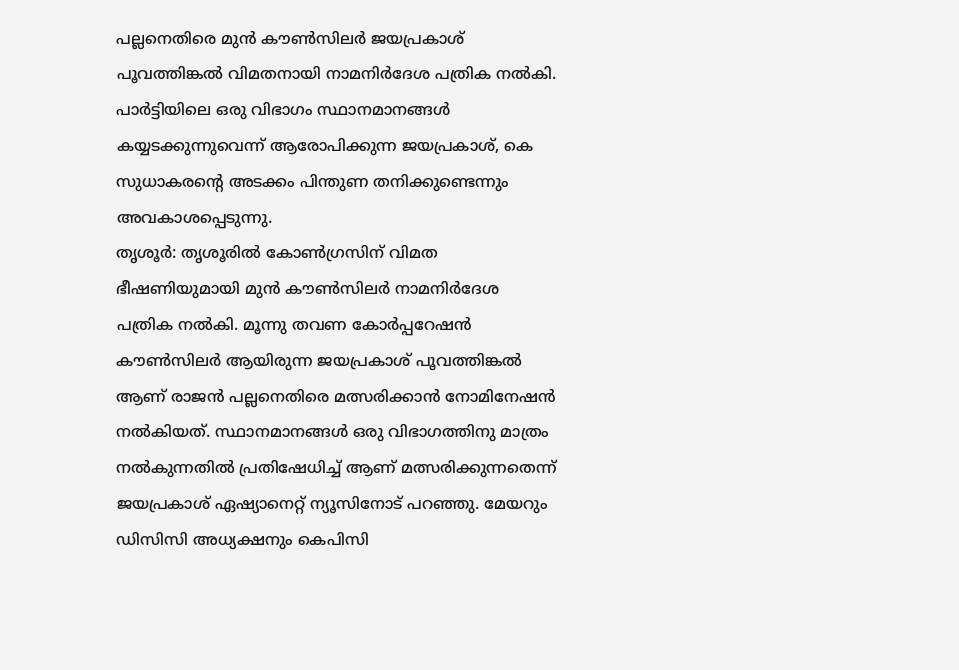പല്ലനെതിരെ മുൻ കൗൺസിലർ ജയപ്രകാശ് പൂവത്തിങ്കൽ വിമതനായി നാമനിർദേശ പത്രിക നൽകി. പാർട്ടിയിലെ ഒരു വിഭാഗം സ്ഥാനമാനങ്ങൾ കയ്യടക്കുന്നുവെന്ന് ആരോപിക്കുന്ന ജയപ്രകാശ്, കെ സുധാകരൻ്റെ അടക്കം പിന്തുണ തനിക്കുണ്ടെന്നും അവകാശപ്പെടുന്നു.
തൃശൂർ: തൃശൂരിൽ കോൺഗ്രസിന് വിമത ഭീഷണിയുമായി മുൻ കൗൺസിലർ നാമനിർദേശ പത്രിക നൽകി. മൂന്നു തവണ കോർപ്പറേഷൻ കൗൺസിലർ ആയിരുന്ന ജയപ്രകാശ് പൂവത്തിങ്കൽ ആണ് രാജൻ പല്ലനെതിരെ മത്സരിക്കാൻ നോമിനേഷൻ നൽകിയത്. സ്ഥാനമാനങ്ങൾ ഒരു വിഭാഗത്തിനു മാത്രം നൽകുന്നതിൽ പ്രതിഷേധിച്ച് ആണ് മത്സരിക്കുന്നതെന്ന് ജയപ്രകാശ് ഏഷ്യാനെറ്റ് ന്യൂസിനോട് പറഞ്ഞു. മേയറും ഡിസിസി അധ്യക്ഷനും കെപിസി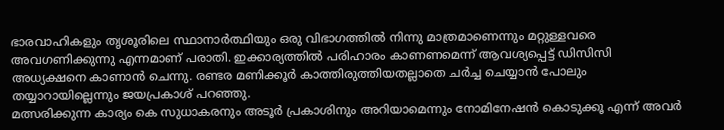ഭാരവാഹികളും തൃശൂരിലെ സ്ഥാനാർത്ഥിയും ഒരു വിഭാഗത്തിൽ നിന്നു മാത്രമാണെന്നും മറ്റുള്ളവരെ അവഗണിക്കുന്നു എന്നമാണ് പരാതി. ഇക്കാര്യത്തിൽ പരിഹാരം കാണണമെന്ന് ആവശ്യപ്പെട്ട് ഡിസിസി അധ്യക്ഷനെ കാണാൻ ചെന്നു. രണ്ടര മണിക്കൂർ കാത്തിരുത്തിയതല്ലാതെ ചർച്ച ചെയ്യാൻ പോലും തയ്യാറായില്ലെന്നും ജയപ്രകാശ് പറഞ്ഞു.
മത്സരിക്കുന്ന കാര്യം കെ സുധാകരനും അടൂർ പ്രകാശിനും അറിയാമെന്നും നോമിനേഷൻ കൊടുക്കൂ എന്ന് അവർ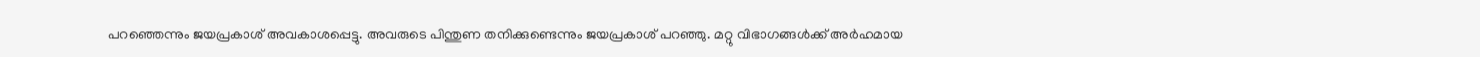പറഞ്ഞെന്നും ജയപ്രകാശ് അവകാശപ്പെട്ടു. അവരുടെ പിന്തുണ തനിക്കുണ്ടെന്നും ജയപ്രകാശ് പറഞ്ഞു. മറ്റു വിഭാഗങ്ങൾക്ക് അർഹമായ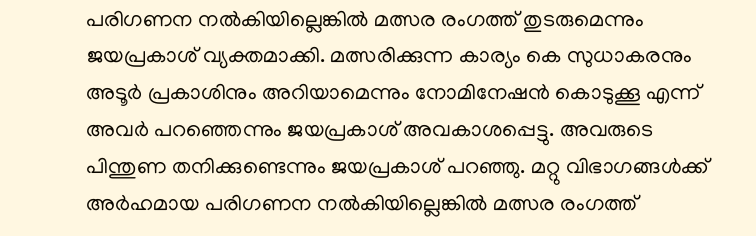പരിഗണന നൽകിയില്ലെങ്കിൽ മത്സര രംഗത്ത് തുടരുമെന്നും ജയപ്രകാശ് വ്യക്തമാക്കി. മത്സരിക്കുന്ന കാര്യം കെ സുധാകരനും അടൂർ പ്രകാശിനും അറിയാമെന്നും നോമിനേഷൻ കൊടുക്കൂ എന്ന് അവർ പറഞ്ഞെന്നും ജയപ്രകാശ് അവകാശപ്പെട്ടു. അവരുടെ പിന്തുണ തനിക്കുണ്ടെന്നും ജയപ്രകാശ് പറഞ്ഞു. മറ്റു വിഭാഗങ്ങൾക്ക് അർഹമായ പരിഗണന നൽകിയില്ലെങ്കിൽ മത്സര രംഗത്ത്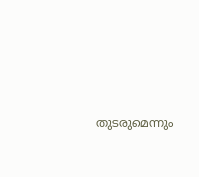തുടരുമെന്നും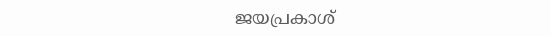ജയപ്രകാശ്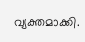വ്യക്തമാക്കി.